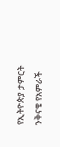የኢትዮጵያ ታምርት ንቅናቄ የአምራች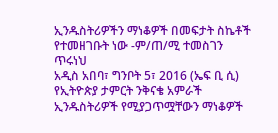ኢንዱስትሪዎችን ማነቆዎች በመፍታት ስኬቶች የተመዘገቡት ነው -ም/ጠ/ሚ ተመስገን ጥሩነህ
አዲስ አበባ፣ ግንቦት 5፣ 2016 (ኤፍ ቢ ሲ) የኢትዮጵያ ታምርት ንቅናቄ አምራች ኢንዱስትሪዎች የሚያጋጥሟቸውን ማነቆዎች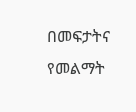በመፍታትና የመልማት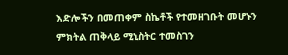እድሎችን በመጠቀም ስኬቶች የተመዘገቡት መሆኑን ምክትል ጠቅላይ ሚኒስትር ተመስገን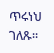ጥሩነህ ገለጹ።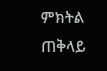ምክትል ጠቅላይ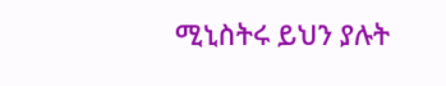ሚኒስትሩ ይህን ያሉት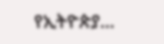የኢትዮጵያ…